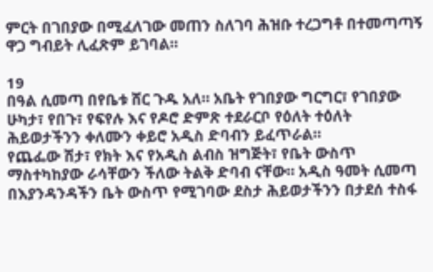ምርት በገበያው በሚፈለገው መጠን ስለገባ ሕዝቡ ተረጋግቶ በተመጣጣኝ ዋጋ ግብይት ሊፈጽም ይገባል።

19
በዓል ሲመጣ በየቤቱ ሸር ጉዱ አለ። አቤት የገበያው ግርግር፣ የገበያው ሁካታ፣ የበጉ፣ የፍየሉ እና የዶሮ ድምጽ ተደራርቦ የዕለት ተዕለት ሕይወታችንን ቀለሙን ቀይሮ አዲስ ድባብን ይፈጥራል።
የጨፌው ሽታ፣ የክት እና የአዲስ ልብስ ዝግጅት፣ የቤት ውስጥ ማስተካከያው ራሳቸውን ችለው ትልቅ ድባብ ናቸው። አዲስ ዓመት ሲመጣ በእያንዳንዳችን ቤት ውስጥ የሚገባው ደስታ ሕይወታችንን በታደሰ ተስፋ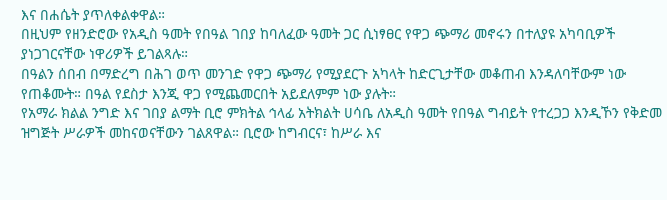እና በሐሴት ያጥለቀልቀዋል።
በዚህም የዘንድሮው የአዲስ ዓመት የበዓል ገበያ ከባለፈው ዓመት ጋር ሲነፃፀር የዋጋ ጭማሪ መኖሩን በተለያዩ አካባቢዎች ያነጋገርናቸው ነዋሪዎች ይገልጻሉ።
በዓልን ሰበብ በማድረግ በሕገ ወጥ መንገድ የዋጋ ጭማሪ የሚያደርጉ አካላት ከድርጊታቸው መቆጠብ እንዳለባቸውም ነው የጠቆሙት። በዓል የደስታ እንጂ ዋጋ የሚጨመርበት አይደለምም ነው ያሉት።
የአማራ ክልል ንግድ እና ገበያ ልማት ቢሮ ምክትል ኅላፊ አትክልት ሀሳቤ ለአዲስ ዓመት የበዓል ግብይት የተረጋጋ እንዲኾን የቅድመ ዝግጅት ሥራዎች መከናወናቸውን ገልጸዋል። ቢሮው ከግብርና፣ ከሥራ እና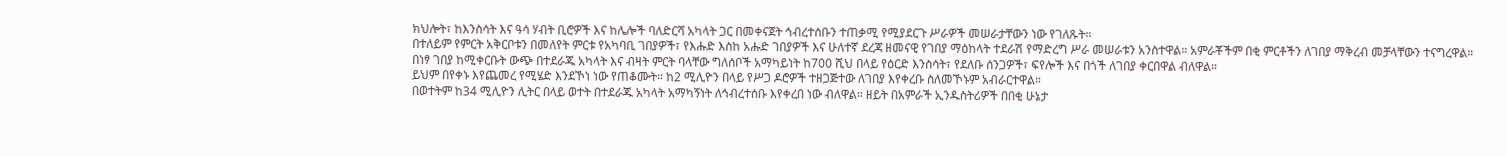ክህሎት፣ ከእንስሳት እና ዓሳ ሃብት ቢሮዎች እና ከሌሎች ባለድርሻ አካላት ጋር በመቀናጀት ኅብረተሰቡን ተጠቃሚ የሚያደርጉ ሥራዎች መሠራታቸውን ነው የገለጹት።
በተለይም የምርት አቅርቦቱን በመለየት ምርቱ የአካባቢ ገበያዎች፣ የእሑድ እስከ አሑድ ገበያዎች እና ሁለተኛ ደረጃ ዘመናዊ የገበያ ማዕከላት ተደራሽ የማድረግ ሥራ መሠራቱን አንስተዋል። አምራቾችም በቂ ምርቶችን ለገበያ ማቅረብ መቻላቸውን ተናግረዋል።
በነፃ ገበያ ከሚቀርቡት ውጭ በተደራጁ አካላት እና ብዛት ምርት ባላቸው ግለሰቦች አማካይነት ከ700 ሺህ በላይ የዕርድ እንስሳት፣ የደለቡ ሰንጋዎች፣ ፍየሎች እና በጎች ለገበያ ቀርበዋል ብለዋል።
ይህም በየቀኑ እየጨመረ የሚሄድ እንደኾነ ነው የጠቆሙት። ከ2 ሚሊዮን በላይ የሥጋ ዶሮዎች ተዘጋጅተው ለገበያ እየቀረቡ ስለመኾኑም አብራርተዋል።
በወተትም ከ34 ሚሊዮን ሊትር በላይ ወተት በተደራጁ አካላት አማካኝነት ለኅብረተሰቡ እየቀረበ ነው ብለዋል። ዘይት በአምራች ኢንዱስትሪዎች በበቂ ሁኔታ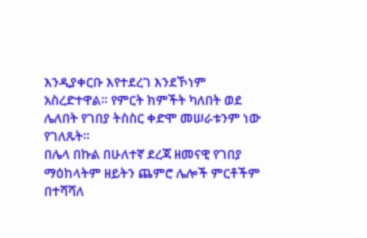እንዲያቀርቡ እየተደረገ እንደኾነም አስረድተዋል። የምርት ክምችት ካለበት ወደ ሌለበት የገበያ ትስስር ቀድሞ መሠራቱንም ነው የገለጹት።
በሌላ በኩል በሁለተኛ ደረጃ ዘመናዊ የገበያ ማዕከላትም ዘይትን ጨምሮ ሌሎች ምርቶችም በተሻሻለ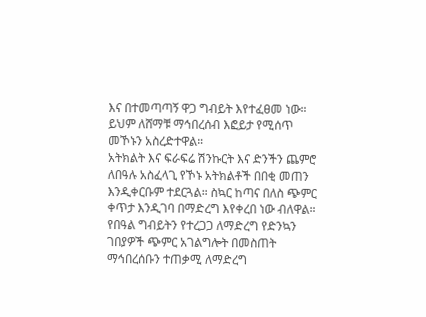እና በተመጣጣኝ ዋጋ ግብይት እየተፈፀመ ነው። ይህም ለሸማቹ ማኅበረሰብ እፎይታ የሚሰጥ መኾኑን አስረድተዋል።
አትክልት እና ፍራፍሬ ሽንኩርት እና ድንችን ጨምሮ ለበዓሉ አስፈላጊ የኾኑ አትክልቶች በበቂ መጠን እንዲቀርቡም ተደርጓል። ስኳር ከጣና በለስ ጭምር ቀጥታ እንዲገባ በማድረግ እየቀረበ ነው ብለዋል።
የበዓል ግብይትን የተረጋጋ ለማድረግ የድንኳን ገበያዎች ጭምር አገልግሎት በመስጠት ማኅበረሰቡን ተጠቃሚ ለማድረግ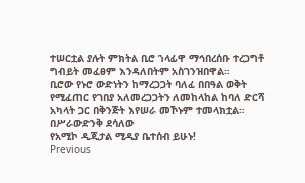ተሠርቷል ያሉት ምክትል ቢሮ ኀላፊዋ ማኅበረሰቡ ተረጋግቶ ግብይት መፈፀም እንዳለበትም አስገንዝበዋል።
ቢሮው የኑሮ ውድነትን ከማረጋጋት ባለፈ በበዓል ወቅት የሚፈጠር የገበያ አለመረጋጋትን ለመከላከል ከባለ ድርሻ አካላት ጋር በቅንጅት እየሠራ መኾኑም ተመላክቷል።
በሥራውድንቅ ደሳለው
የአሚኮ ዲጂታል ሚዲያ ቤተሰብ ይሁኑ!
Previous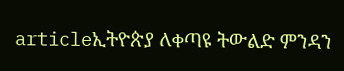articleኢትዮጵያ ለቀጣዩ ትውልድ ምንዳን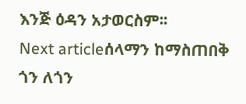እንጅ ዕዳን አታወርስም፡፡
Next articleሰላማን ከማስጠበቅ ጎን ለጎን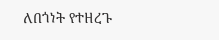ለበጎነት የተዘረጉ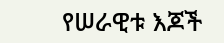የሠራዊቱ እጆች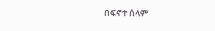በፍኖተ ሰላም